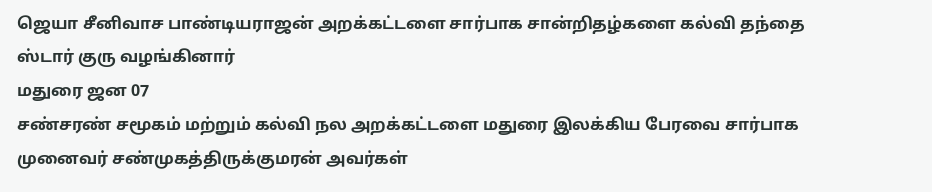ஜெயா சீனிவாச பாண்டியராஜன் அறக்கட்டளை சார்பாக சான்றிதழ்களை கல்வி தந்தை ஸ்டார் குரு வழங்கினார்
மதுரை ஜன 07
சண்சரண் சமூகம் மற்றும் கல்வி நல அறக்கட்டளை மதுரை இலக்கிய பேரவை சார்பாக முனைவர் சண்முகத்திருக்குமரன் அவர்கள்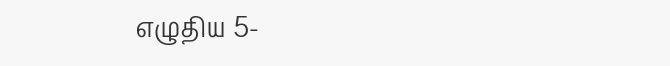எழுதிய 5-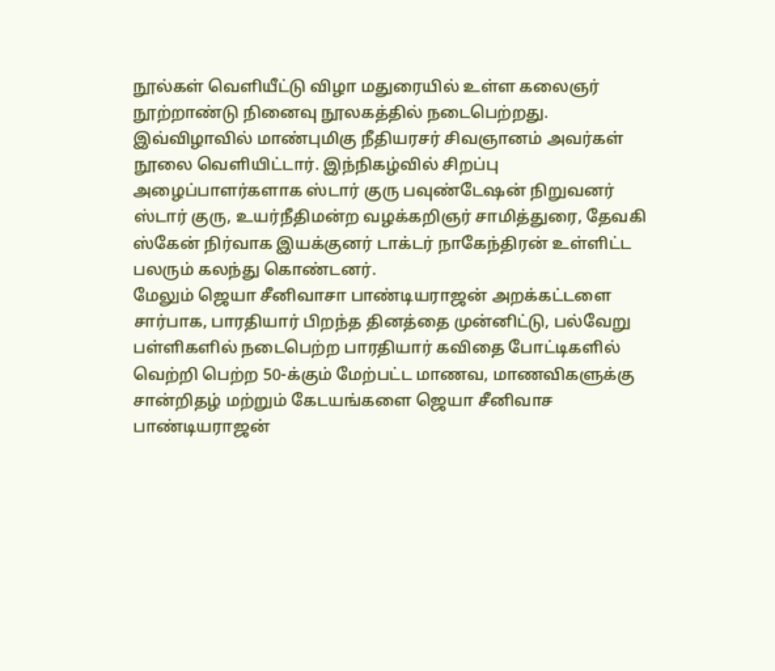நூல்கள் வெளியீட்டு விழா மதுரையில் உள்ள கலைஞர் நூற்றாண்டு நினைவு நூலகத்தில் நடைபெற்றது.
இவ்விழாவில் மாண்புமிகு நீதியரசர் சிவஞானம் அவர்கள் நூலை வெளியிட்டார். இந்நிகழ்வில் சிறப்பு அழைப்பாளர்களாக ஸ்டார் குரு பவுண்டேஷன் நிறுவனர் ஸ்டார் குரு, உயர்நீதிமன்ற வழக்கறிஞர் சாமித்துரை, தேவகி ஸ்கேன் நிர்வாக இயக்குனர் டாக்டர் நாகேந்திரன் உள்ளிட்ட பலரும் கலந்து கொண்டனர்.
மேலும் ஜெயா சீனிவாசா பாண்டியராஜன் அறக்கட்டளை சார்பாக, பாரதியார் பிறந்த தினத்தை முன்னிட்டு, பல்வேறு பள்ளிகளில் நடைபெற்ற பாரதியார் கவிதை போட்டிகளில் வெற்றி பெற்ற 50-க்கும் மேற்பட்ட மாணவ, மாணவிகளுக்கு சான்றிதழ் மற்றும் கேடயங்களை ஜெயா சீனிவாச பாண்டியராஜன்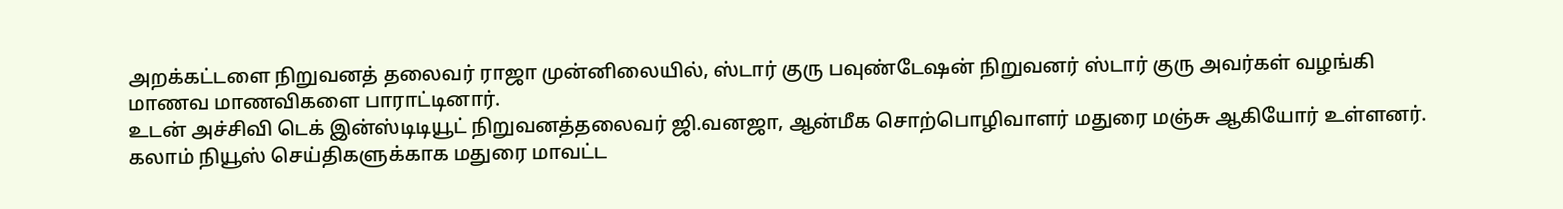அறக்கட்டளை நிறுவனத் தலைவர் ராஜா முன்னிலையில், ஸ்டார் குரு பவுண்டேஷன் நிறுவனர் ஸ்டார் குரு அவர்கள் வழங்கி மாணவ மாணவிகளை பாராட்டினார்.
உடன் அச்சிவி டெக் இன்ஸ்டிடியூட் நிறுவனத்தலைவர் ஜி.வனஜா, ஆன்மீக சொற்பொழிவாளர் மதுரை மஞ்சு ஆகியோர் உள்ளனர்.
கலாம் நியூஸ் செய்திகளுக்காக மதுரை மாவட்ட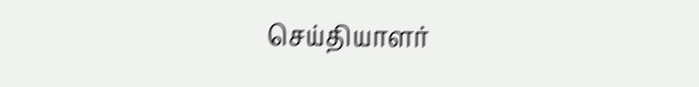செய்தியாளர்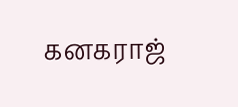கனகராஜ்